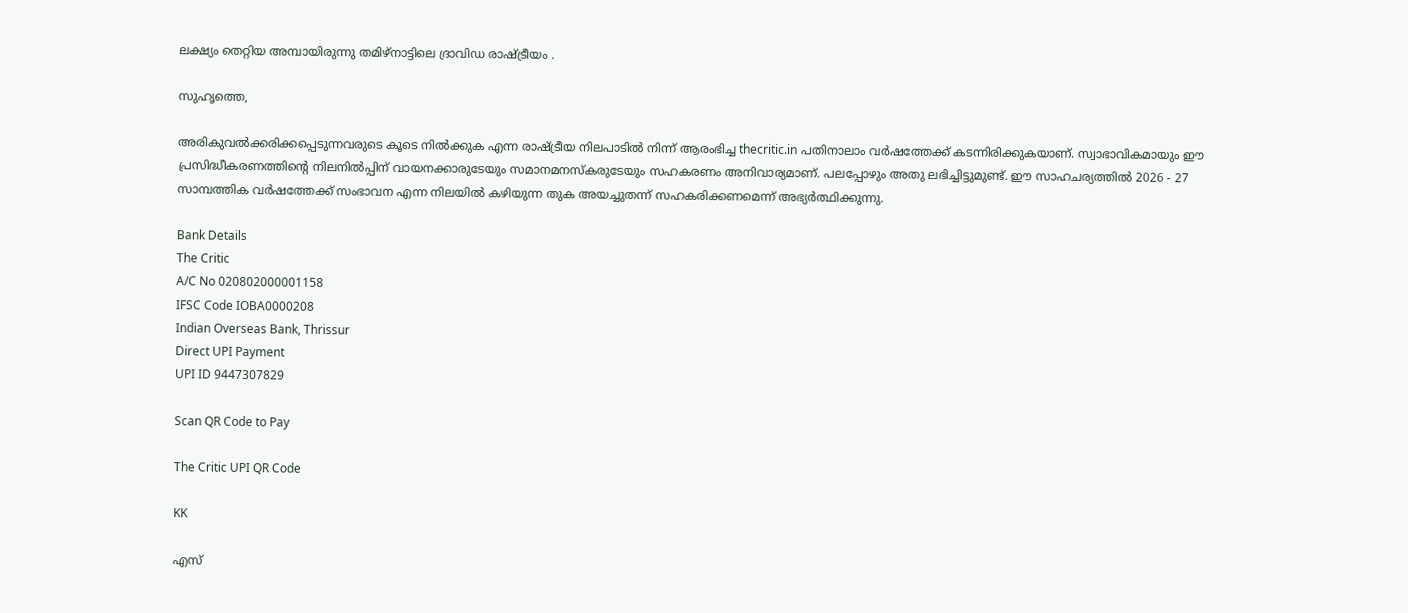ലക്ഷ്യം തെറ്റിയ അമ്പായിരുന്നു തമിഴ്‌നാട്ടിലെ ദ്രാവിഡ രാഷ്ട്രീയം .

സുഹൃത്തെ,

അരികുവല്‍ക്കരിക്കപ്പെടുന്നവരുടെ കൂടെ നില്‍ക്കുക എന്ന രാഷ്ട്രീയ നിലപാടില്‍ നിന്ന് ആരംഭിച്ച thecritic.in പതിനാലാം വര്‍ഷത്തേക്ക് കടന്നിരിക്കുകയാണ്. സ്വാഭാവികമായും ഈ പ്രസിദ്ധീകരണത്തിന്റെ നിലനില്‍പ്പിന് വായനക്കാരുടേയും സമാനമനസ്‌കരുടേയും സഹകരണം അനിവാര്യമാണ്. പലപ്പോഴും അതു ലഭിച്ചിട്ടുമുണ്ട്. ഈ സാഹചര്യത്തില്‍ 2026 - 27 സാമ്പത്തിക വര്‍ഷത്തേക്ക് സംഭാവന എന്ന നിലയില്‍ കഴിയുന്ന തുക അയച്ചുതന്ന് സഹകരിക്കണമെന്ന് അഭ്യര്‍ത്ഥിക്കുന്നു.

Bank Details
The Critic
A/C No 020802000001158
IFSC Code IOBA0000208
Indian Overseas Bank, Thrissur
Direct UPI Payment
UPI ID 9447307829

Scan QR Code to Pay

The Critic UPI QR Code

KK

എസ്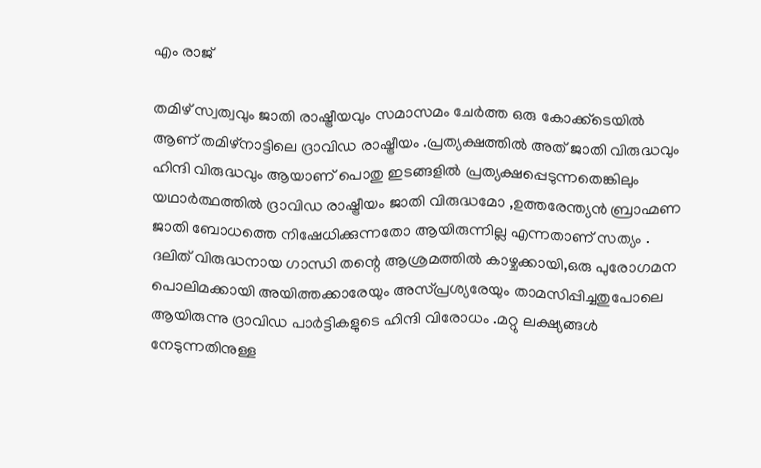എം രാജ്

തമിഴ് സ്വത്വവും ജാതി രാഷ്ട്രീയവും സമാസമം ചേര്‍ത്ത ഒരു കോക്ക്‌ടെയില്‍ ആണ് തമിഴ്‌നാട്ടിലെ ദ്രാവിഡ രാഷ്ട്രീയം .പ്രത്യക്ഷത്തില്‍ അത് ജാതി വിരുദ്ധവും ഹിന്ദി വിരുദ്ധവും ആയാണ് പൊതു ഇടങ്ങളില്‍ പ്രത്യക്ഷപ്പെടുന്നതെങ്കിലും യഥാര്‍ത്ഥത്തില്‍ ദ്രാവിഡ രാഷ്ട്രീയം ജാതി വിരുദ്ധമോ ,ഉത്തരേന്ത്യന്‍ ബ്രാഹ്മണ ജാതി ബോധത്തെ നിഷേധിക്കുന്നതോ ആയിരുന്നില്ല എന്നതാണ് സത്യം . ദലിത് വിരുദ്ധനായ ഗാന്ധി തന്റെ ആശ്രമത്തില്‍ കാഴ്ചക്കായി,ഒരു പുരോഗമന പൊലിമക്കായി അയിത്തക്കാരേയും അസ്പ്രശ്യരേയും താമസിപ്പിച്ചതുപോലെ ആയിരുന്നു ദ്രാവിഡ പാര്‍ട്ടികളുടെ ഹിന്ദി വിരോധം .മറ്റു ലക്ഷ്യങ്ങള്‍ നേടുന്നതിനുള്ള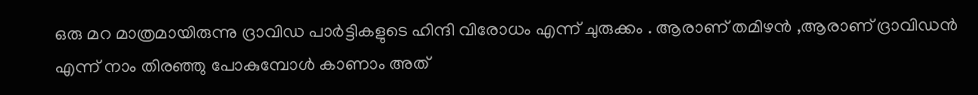ഒരു മറ മാത്രമായിരുന്നു ദ്രാവിഡ പാര്‍ട്ടികളുടെ ഹിന്ദി വിരോധം എന്ന് ചുരുക്കം . ആരാണ് തമിഴന്‍ ,ആരാണ് ദ്രാവിഡന്‍ എന്ന് നാം തിരഞ്ഞു പോകുമ്പോള്‍ കാണാം അത്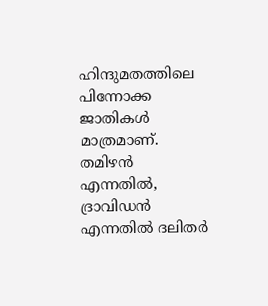ഹിന്ദുമതത്തിലെ പിന്നോക്ക ജാതികള്‍ മാത്രമാണ്. തമിഴന്‍ എന്നതില്‍, ദ്രാവിഡന്‍ എന്നതില്‍ ദലിതര്‍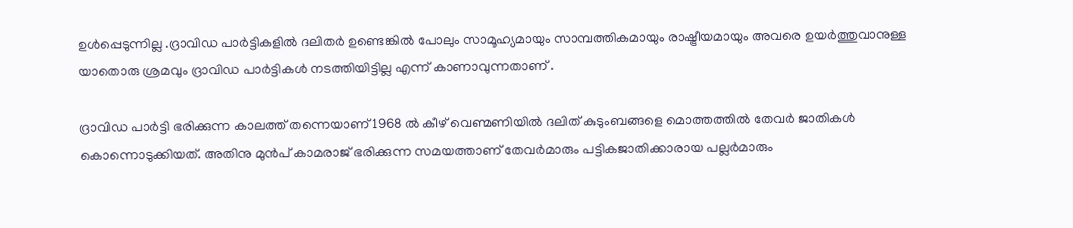ഉള്‍പ്പെടുന്നില്ല .ദ്രാവിഡ പാര്‍ട്ടികളില്‍ ദലിതര്‍ ഉണ്ടെങ്കില്‍ പോലും സാമൂഹ്യമായും സാമ്പത്തികമായും രാഷ്ട്രീയമായും അവരെ ഉയര്‍ത്തുവാനുള്ള യാതൊരു ശ്രമവും ദ്രാവിഡ പാര്‍ട്ടികള്‍ നടത്തിയിട്ടില്ല എന്ന് കാണാവുന്നതാണ് .

ദ്രാവിഡ പാര്‍ട്ടി ഭരിക്കുന്ന കാലത്ത് തന്നെയാണ് 1968 ല്‍ കീഴ് വെണ്മണിയില്‍ ദലിത് കുടുംബങ്ങളെ മൊത്തത്തില്‍ തേവര്‍ ജാതികള്‍ കൊന്നൊടുക്കിയത്. അതിനു മുന്‍പ് കാമരാജ് ഭരിക്കുന്ന സമയത്താണ് തേവര്‍മാരും പട്ടികജാതിക്കാരായ പല്ലര്‍മാരും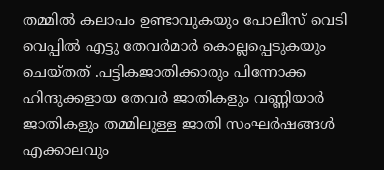തമ്മില്‍ കലാപം ഉണ്ടാവുകയും പോലീസ് വെടി വെപ്പില്‍ എട്ടു തേവര്‍മാര്‍ കൊല്ലപ്പെടുകയും ചെയ്തത് .പട്ടികജാതിക്കാരും പിന്നോക്ക ഹിന്ദുക്കളായ തേവര്‍ ജാതികളും വണ്ണിയാര്‍ ജാതികളും തമ്മിലുള്ള ജാതി സംഘര്‍ഷങ്ങള്‍ എക്കാലവും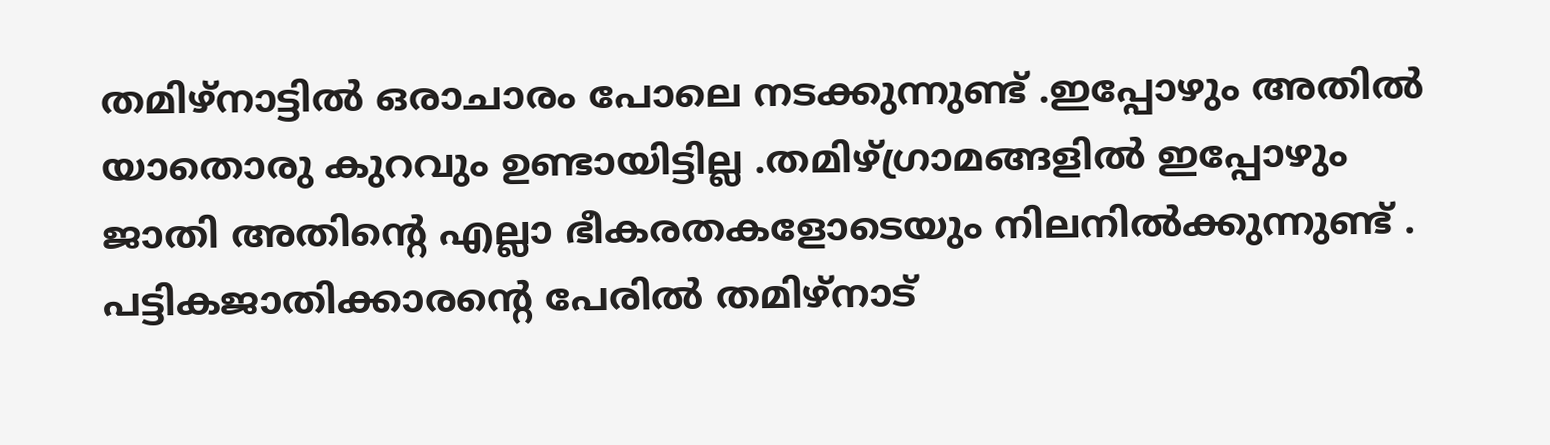തമിഴ്‌നാട്ടില്‍ ഒരാചാരം പോലെ നടക്കുന്നുണ്ട് .ഇപ്പോഴും അതില്‍ യാതൊരു കുറവും ഉണ്ടായിട്ടില്ല .തമിഴ്ഗ്രാമങ്ങളില്‍ ഇപ്പോഴും ജാതി അതിന്റെ എല്ലാ ഭീകരതകളോടെയും നിലനില്‍ക്കുന്നുണ്ട് . പട്ടികജാതിക്കാരന്റെ പേരില്‍ തമിഴ്‌നാട്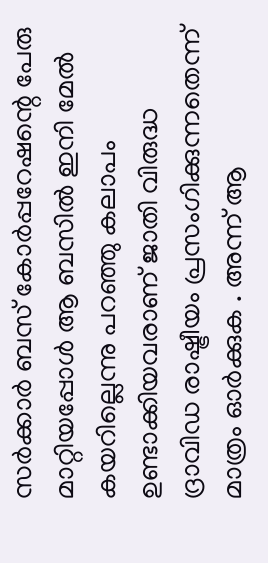സര്‍ക്കാര്‍ ബസ് കോര്‍പ്പറേഷന്റെ പേരു മാറ്റിയപ്പോള്‍ ആ ബസില്‍ ഇനി മേല്‍ കയറില്ലെന്നു പറഞ്ഞു കലാപം ഉണ്ടാക്കിയവരാണ് ജാതി വിരുദ്ധ ദ്രാവിഡ രാഷ്ട്രീയം പ്രസംഗിക്കുന്നതെന്ന് മാത്രം ഓര്‍ക്കുക . അന്ന് ആ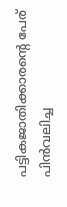പട്ടികജാതിക്കാരന്റെ പേര് പിന്‍വലിച്ച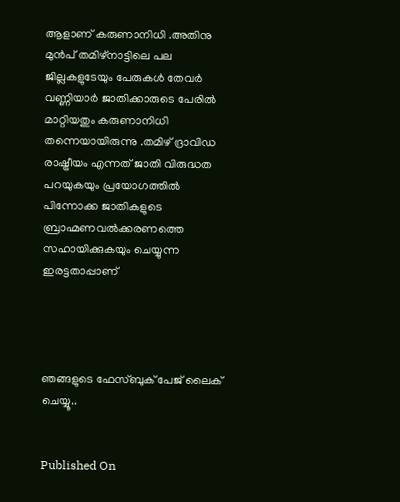ആളാണ് കരുണാനിധി .അതിനു മുന്‍പ് തമിഴ്‌നാട്ടിലെ പല ജില്ലകളുടേയും പേരുകള്‍ തേവര്‍ വണ്ണിയാര്‍ ജാതിക്കാരുടെ പേരില്‍ മാറ്റിയതും കരുണാനിധി തന്നെയായിരുന്നു .തമിഴ് ദ്രാവിഡ രാഷ്ട്രീയം എന്നത് ജാതി വിരുദ്ധത പറയുകയും പ്രയോഗത്തില്‍ പിന്നോക്ക ജാതികളുടെ ബ്രാഹ്മണവല്‍ക്കരണത്തെ സഹായിക്കുകയും ചെയ്യുന്ന ഇരട്ടതാപ്പാണ്




ഞങ്ങളുടെ ഫേസ്ബുക് പേജ് ലൈക് ചെയ്യൂ..


Published On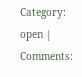Category: open | Comments: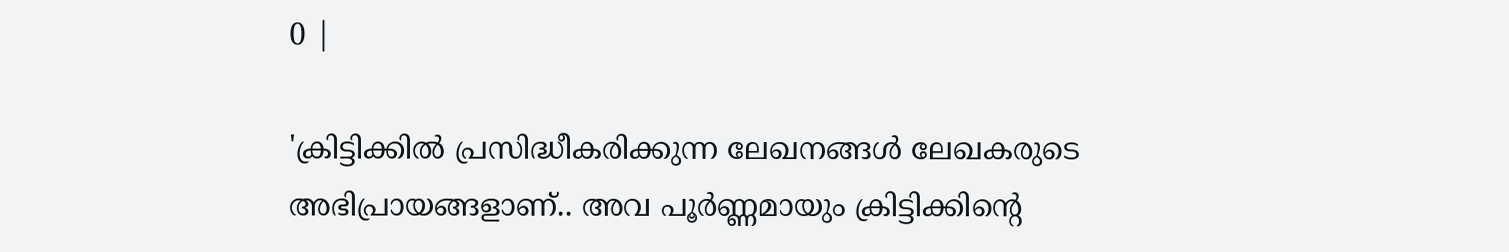0 |

'ക്രിട്ടിക്കില്‍ പ്രസിദ്ധീകരിക്കുന്ന ലേഖനങ്ങള്‍ ലേഖകരുടെ അഭിപ്രായങ്ങളാണ്.. അവ പൂര്‍ണ്ണമായും ക്രിട്ടിക്കിന്റെ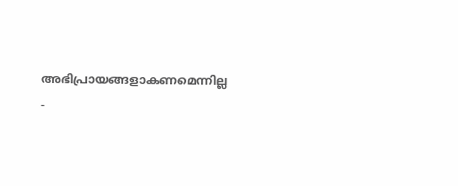അഭിപ്രായങ്ങളാകണമെന്നില്ല -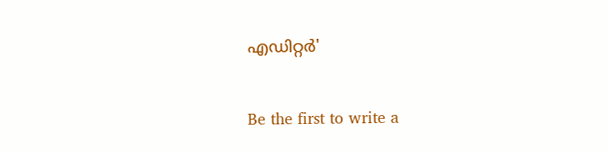എഡിറ്റര്‍'

Be the first to write a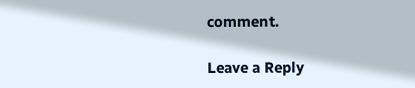comment.

Leave a Reply